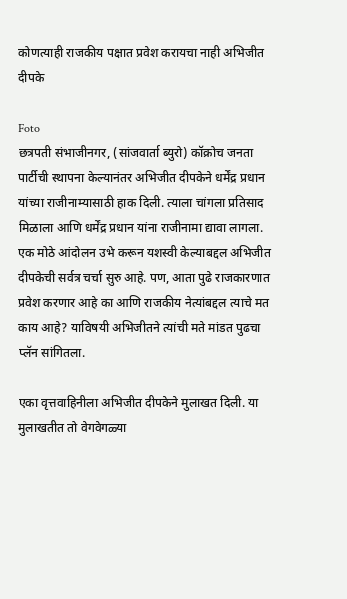कोणत्याही राजकीय पक्षात प्रवेश करायचा नाही अभिजीत दीपके

Foto
छत्रपती संभाजीनगर, (सांजवार्ता ब्युरो) कॉक्रोच जनता पार्टीची स्थापना केल्यानंतर अभिजीत दीपकेने धर्मेंद्र प्रधान यांच्या राजीनाम्यासाठी हाक दिली. त्याला चांगला प्रतिसाद मिळाला आणि धर्मेंद्र प्रधान यांना राजीनामा द्यावा लागला. एक मोठे आंदोलन उभे करून यशस्वी केल्याबद्दल अभिजीत दीपकेची सर्वत्र चर्चा सुरु आहे. पण, आता पुढे राजकारणात प्रवेश करणार आहे का आणि राजकीय नेत्यांबद्दल त्याचे मत काय आहे? याविषयी अभिजीतने त्यांची मते मांडत पुढचा प्लॅन सांगितला.

एका वृत्तवाहिनीला अभिजीत दीपकेने मुलाखत दिली. या मुलाखतीत तो वेगवेगळ्या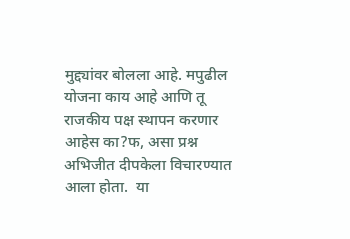मुद्द्यांवर बोलला आहे. मपुढील योजना काय आहे आणि तू राजकीय पक्ष स्थापन करणार आहेस का?फ, असा प्रश्न अभिजीत दीपकेला विचारण्यात आला होता.  या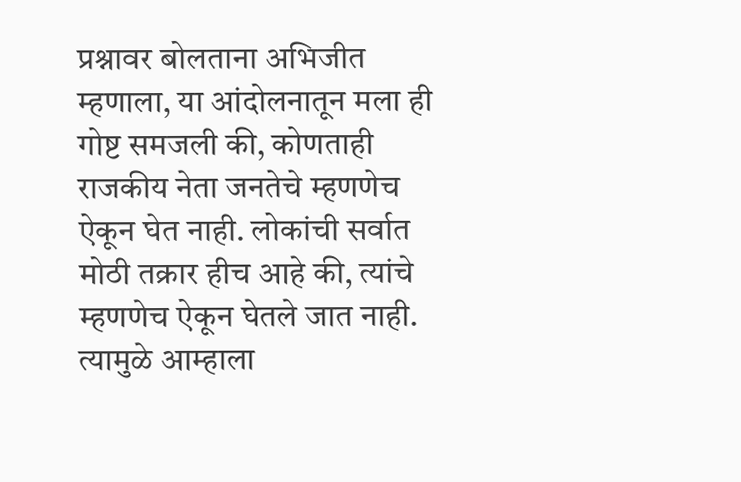प्रश्नावर बोलताना अभिजीत म्हणाला, या आंदोलनातून मला ही गोष्ट समजली की, कोणताही राजकीय नेता जनतेचे म्हणणेच ऐकून घेत नाही. लोकांची सर्वात
मोठी तक्रार हीच आहे की, त्यांचे म्हणणेच ऐकून घेतले जात नाही. त्यामुळे आम्हाला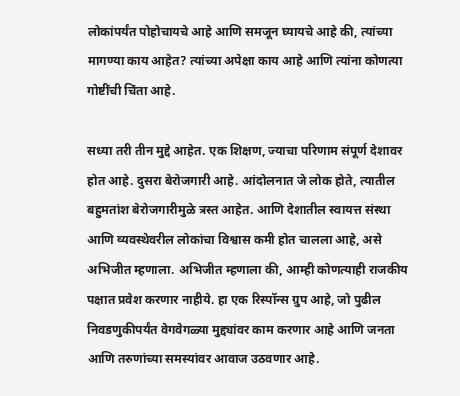लोकांपर्यंत पोहोचायचे आहे आणि समजून घ्यायचे आहे की, त्यांच्या मागण्या काय आहेत? त्यांच्या अपेक्षा काय आहे आणि त्यांना कोणत्या गोष्टींची चिंता आहे.

सध्या तरी तीन मुद्दे आहेत. एक शिक्षण, ज्याचा परिणाम संपूर्ण देशावर होत आहे. दुसरा बेरोजगारी आहे. आंदोलनात जे लोक होते, त्यातील बहुमतांश बेरोजगारीमुळे त्रस्त आहेत. आणि देशातील स्वायत्त संस्था आणि व्यवस्थेवरील लोकांचा विश्वास कमी होत चालला आहे, असे अभिजीत म्हणाला. अभिजीत म्हणाला की, आम्ही कोणत्याही राजकीय पक्षात प्रवेश करणार नाहीये. हा एक रिस्पॉन्स ग्रुप आहे, जो पुढील निवडणुकीपर्यंत वेगवेगळ्या मुद्द्यांवर काम करणार आहे आणि जनता आणि तरुणांच्या समस्यांवर आवाज उठवणार आहे.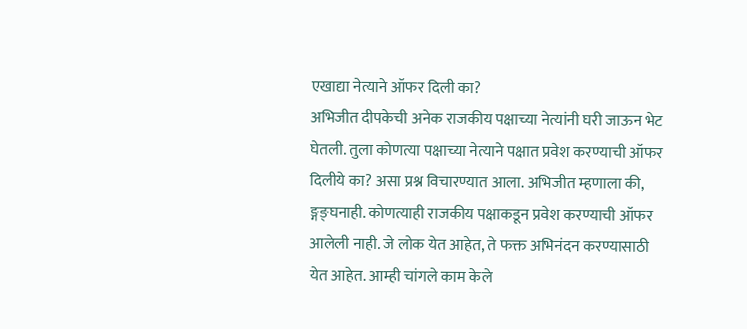एखाद्या नेत्याने ऑफर दिली का?
अभिजीत दीपकेची अनेक राजकीय पक्षाच्या नेत्यांनी घरी जाऊन भेट घेतली. तुला कोणत्या पक्षाच्या नेत्याने पक्षात प्रवेश करण्याची ऑफर दिलीये का? असा प्रश्न विचारण्यात आला. अभिजीत म्हणाला की, ङ्गङ्घनाही. कोणत्याही राजकीय पक्षाकडून प्रवेश करण्याची ऑफर आलेली नाही. जे लोक येत आहेत, ते फक्त अभिनंदन करण्यासाठी येत आहेत. आम्ही चांगले काम केले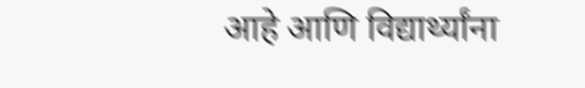आहे आणि विद्यार्थ्यांना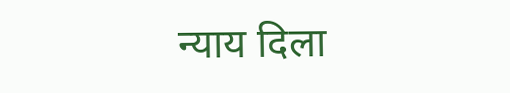न्याय दिला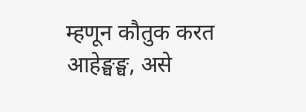म्हणून कौतुक करत आहेङ्घङ्घ, असे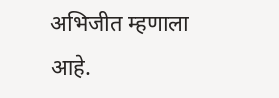अभिजीत म्हणाला आहे.